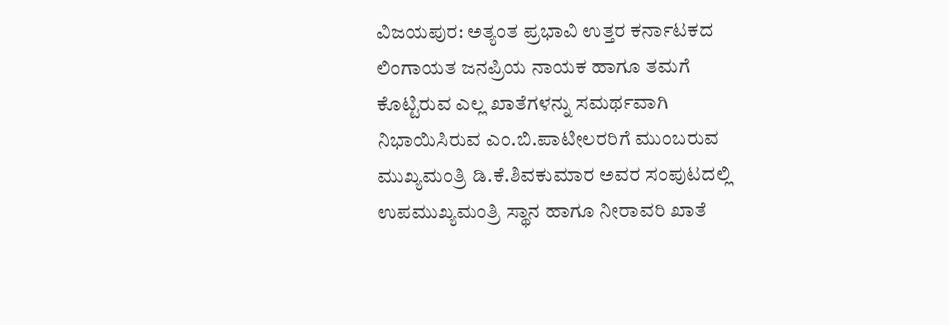ವಿಜಯಪುರ: ಅತ್ಯಂತ ಪ್ರಭಾವಿ ಉತ್ತರ ಕರ್ನಾಟಕದ ಲಿಂಗಾಯತ ಜನಪ್ರಿಯ ನಾಯಕ ಹಾಗೂ ತಮಗೆ ಕೊಟ್ಟಿರುವ ಎಲ್ಲ ಖಾತೆಗಳನ್ನು ಸಮರ್ಥವಾಗಿ ನಿಭಾಯಿಸಿರುವ ಎಂ.ಬಿ.ಪಾಟೀಲರರಿಗೆ ಮುಂಬರುವ ಮುಖ್ಯಮಂತ್ರಿ ಡಿ.ಕೆ.ಶಿವಕುಮಾರ ಅವರ ಸಂಪುಟದಲ್ಲಿ ಉಪಮುಖ್ಯಮಂತ್ರಿ ಸ್ಥಾನ ಹಾಗೂ ನೀರಾವರಿ ಖಾತೆ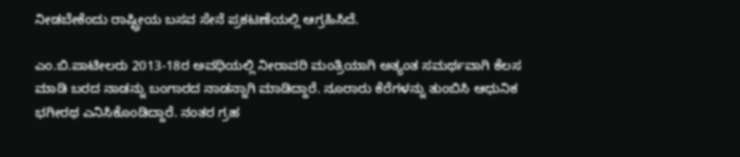ನೀಡಬೇಕೆಂದು ರಾಷ್ಟ್ರೀಯ ಬಸವ ಸೇನೆ ಪ್ರಕಟಣೆಯಲ್ಲಿ ಆಗ್ರಹಿಸಿದೆ.

ಎಂ.ಬಿ.ಪಾಟೀಲರು 2013-18ರ ಅವಧಿಯಲ್ಲಿ ನೀರಾವರಿ ಮಂತ್ರಿಯಾಗಿ ಅತ್ಯಂತ ಸಮರ್ಥವಾಗಿ ಕೆಲಸ ಮಾಡಿ ಬರದ ನಾಡನ್ನು ಬಂಗಾರದ ನಾಡನ್ನಾಗಿ ಮಾಡಿದ್ದಾರೆ. ನೂರಾರು ಕೆರೆಗಳನ್ನು ತುಂಬಿಸಿ ಆಧುನಿಕ ಭಗೀರಥ ಎನಿಸಿಕೊಂಡಿದ್ದಾರೆ. ನಂತರ ಗ್ರಹ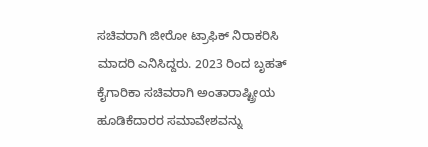ಸಚಿವರಾಗಿ ಜೀರೋ ಟ್ರಾಫಿಕ್ ನಿರಾಕರಿಸಿ ಮಾದರಿ ಎನಿಸಿದ್ದರು. 2023 ರಿಂದ ಬೃಹತ್ ಕೈಗಾರಿಕಾ ಸಚಿವರಾಗಿ ಅಂತಾರಾಷ್ಟ್ರೀಯ ಹೂಡಿಕೆದಾರರ ಸಮಾವೇಶವನ್ನು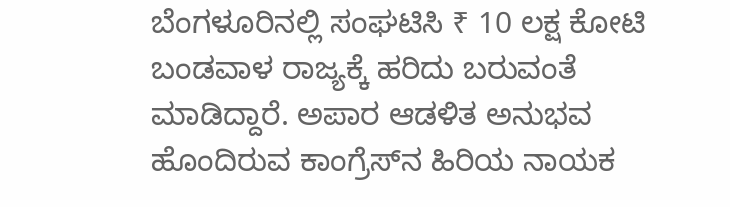ಬೆಂಗಳೂರಿನಲ್ಲಿ ಸಂಘಟಿಸಿ ₹ 10 ಲಕ್ಷ ಕೋಟಿ ಬಂಡವಾಳ ರಾಜ್ಯಕ್ಕೆ ಹರಿದು ಬರುವಂತೆ ಮಾಡಿದ್ದಾರೆ. ಅಪಾರ ಆಡಳಿತ ಅನುಭವ ಹೊಂದಿರುವ ಕಾಂಗ್ರೆಸ್‌ನ ಹಿರಿಯ ನಾಯಕ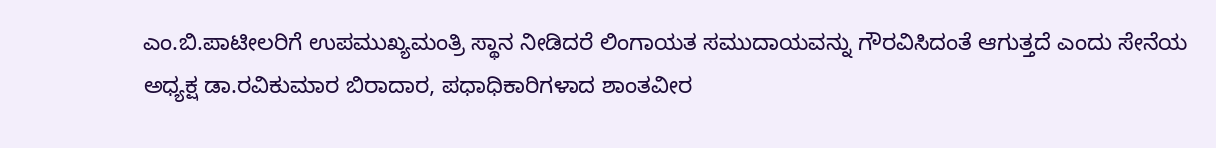ಎಂ.ಬಿ.ಪಾಟೀಲರಿಗೆ ಉಪಮುಖ್ಯಮಂತ್ರಿ ಸ್ಥಾನ ನೀಡಿದರೆ ಲಿಂಗಾಯತ ಸಮುದಾಯವನ್ನು ಗೌರವಿಸಿದಂತೆ ಆಗುತ್ತದೆ ಎಂದು ಸೇನೆಯ ಅಧ್ಯಕ್ಷ ಡಾ.ರವಿಕುಮಾರ ಬಿರಾದಾರ, ಪಧಾಧಿಕಾರಿಗಳಾದ ಶಾಂತವೀರ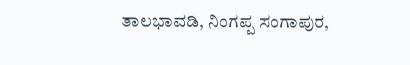ತಾಲಭಾವಡಿ, ನಿಂಗಪ್ಪ ಸಂಗಾಪುರ,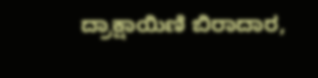ದ್ರಾಕ್ಷಾಯಿಣಿ ಬಿರಾದಾರ,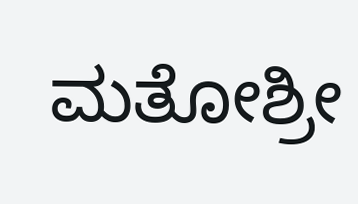ಮತೋಶ್ರೀ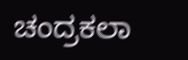ಚಂದ್ರಕಲಾ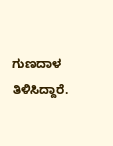ಗುಣದಾಳ ತಿಳಿಸಿದ್ದಾರೆ.